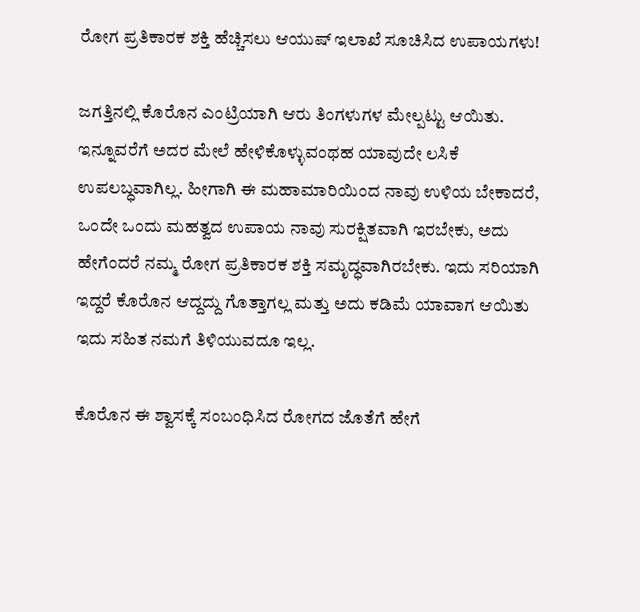ರೋಗ ಪ್ರತಿಕಾರಕ ಶಕ್ತಿ ಹೆಚ್ಚಿಸಲು ಆಯುಷ್ ಇಲಾಖೆ ಸೂಚಿಸಿದ ಉಪಾಯಗಳು!

ಜಗತ್ತಿನಲ್ಲಿ ಕೊರೊನ ಎಂಟ್ರಿಯಾಗಿ ಆರು ತಿಂಗಳುಗಳ ಮೇಲ್ಪಟ್ಟು ಆಯಿತು. ಇನ್ನೂವರೆಗೆ ಅದರ ಮೇಲೆ ಹೇಳಿಕೊಳ್ಳುವಂಥಹ ಯಾವುದೇ ಲಸಿಕೆ ಉಪಲಬ್ಧವಾಗಿಲ್ಲ. ಹೀಗಾಗಿ ಈ ಮಹಾಮಾರಿಯಿಂದ ನಾವು ಉಳಿಯ ಬೇಕಾದರೆ, ಒಂದೇ ಒಂದು ಮಹತ್ವದ ಉಪಾಯ ನಾವು ಸುರಕ್ಷಿತವಾಗಿ ಇರಬೇಕು, ಅದು ಹೇಗೆಂದರೆ ನಮ್ಮ ರೋಗ ಪ್ರತಿಕಾರಕ ಶಕ್ತಿ ಸಮೃದ್ಧವಾಗಿರಬೇಕು. ಇದು ಸರಿಯಾಗಿ ಇದ್ದರೆ ಕೊರೊನ ಆದ್ದದ್ದು ಗೊತ್ತಾಗಲ್ಲ ಮತ್ತು ಅದು ಕಡಿಮೆ ಯಾವಾಗ ಆಯಿತು ಇದು ಸಹಿತ ನಮಗೆ ತಿಳಿಯುವದೂ ಇಲ್ಲ.

ಕೊರೊನ ಈ ಶ್ವಾಸಕ್ಕೆ ಸಂಬಂಧಿಸಿದ ರೋಗದ ಜೊತೆಗೆ ಹೇಗೆ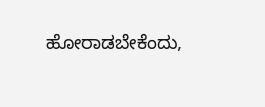ಹೋರಾಡಬೇಕೆಂದು,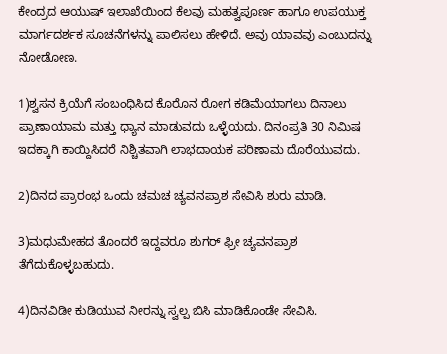ಕೇಂದ್ರದ ಆಯುಷ್ ಇಲಾಖೆಯಿಂದ ಕೆಲವು ಮಹತ್ವಪೂರ್ಣ ಹಾಗೂ ಉಪಯುಕ್ತ ಮಾರ್ಗದರ್ಶಕ ಸೂಚನೆಗಳನ್ನು ಪಾಲಿಸಲು ಹೇಳಿದೆ. ಅವು ಯಾವವು ಎಂಬುದನ್ನು ನೋಡೋಣ.

1)ಶ್ವಸನ ಕ್ರಿಯೆಗೆ ಸಂಬಂಧಿಸಿದ ಕೊರೊನ ರೋಗ ಕಡಿಮೆಯಾಗಲು ದಿನಾಲು ಪ್ರಾಣಾಯಾಮ ಮತ್ತು ಧ್ಯಾನ ಮಾಡುವದು ಒಳ್ಳೆಯದು. ದಿನಂಪ್ರತಿ 30 ನಿಮಿಷ ಇದಕ್ಕಾಗಿ ಕಾಯ್ದಿಸಿದರೆ ನಿಶ್ಚಿತವಾಗಿ ಲಾಭದಾಯಕ ಪರಿಣಾಮ ದೊರೆಯುವದು.

2)ದಿನದ ಪ್ರಾರಂಭ ಒಂದು ಚಮಚ ಚ್ಯವನಪ್ರಾಶ ಸೇವಿಸಿ ಶುರು ಮಾಡಿ.

3)ಮಧುಮೇಹದ ತೊಂದರೆ ಇದ್ದವರೂ ಶುಗರ್ ಫ್ರೀ ಚ್ಯವನಪ್ರಾಶ ತೆಗೆದುಕೊಳ್ಳಬಹುದು.

4)ದಿನವಿಡೀ ಕುಡಿಯುವ ನೀರನ್ನು ಸ್ವಲ್ಪ ಬಿಸಿ ಮಾಡಿಕೊಂಡೇ ಸೇವಿಸಿ.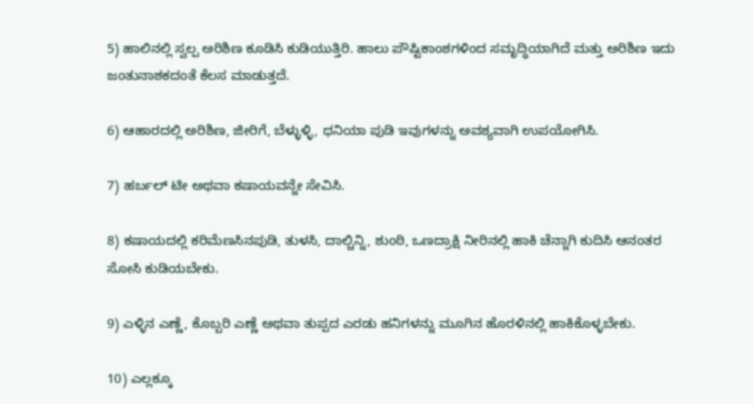5) ಹಾಲಿನಲ್ಲಿ ಸ್ವಲ್ಪ ಅರಿಶಿಣ ಕೂಡಿಸಿ ಕುಡಿಯುತ್ತಿರಿ. ಹಾಲು ಪೌಷ್ಟಿಕಾಂಶಗಳಿಂದ ಸಮೃದ್ಧಿಯಾಗಿದೆ ಮತ್ತು ಅರಿಶಿಣ ಇದು ಜಂತುನಾಶಕದಂತೆ ಕೆಲಸ ಮಾಡುತ್ತದೆ.

6) ಆಹಾರದಲ್ಲಿ ಅರಿಶಿಣ, ಜೀರಿಗೆ, ಬೆಳ್ಳುಳ್ಳಿ, ಧನಿಯಾ ಪುಡಿ ಇವುಗಳನ್ನು ಅವಶ್ಯವಾಗಿ ಉಪಯೋಗಿಸಿ.

7) ಹರ್ಬಲ್ ಟೀ ಅಥವಾ ಕಷಾಯವನ್ನೇ ಸೇವಿಸಿ.

8) ಕಷಾಯದಲ್ಲಿ ಕರಿಮೆಣಸಿನಪುಡಿ, ತುಳಸಿ, ದಾಲ್ಚಿನ್ನಿ, ಶುಂಠಿ, ಒಣದ್ರಾಕ್ಷಿ ನೀರಿನಲ್ಲಿ ಹಾಕಿ ಚೆನ್ನಾಗಿ ಕುದಿಸಿ ಆನಂತರ ಸೋಸಿ ಕುಡಿಯಬೇಕು.

9) ಎಳ್ಳಿನ ಎಣ್ಣೆ, ಕೊಬ್ಬರಿ ಎಣ್ಣೆ ಅಥವಾ ತುಪ್ಪದ ಎರಡು ಹನಿಗಳನ್ನು ಮೂಗಿನ ಹೊರಳಿನಲ್ಲಿ ಹಾಕಿಕೊಳ್ಳಬೇಕು.

10) ಎಲ್ಲಕ್ಕೂ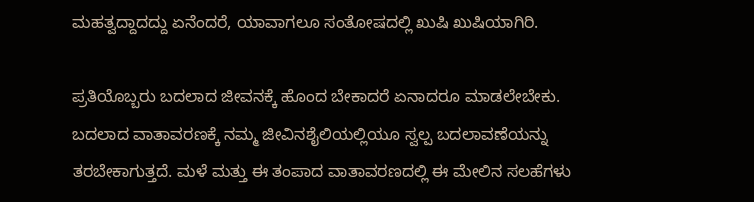ಮಹತ್ವದ್ದಾದದ್ದು ಏನೆಂದರೆ, ಯಾವಾಗಲೂ ಸಂತೋಷದಲ್ಲಿ ಖುಷಿ ಖುಷಿಯಾಗಿರಿ.

ಪ್ರತಿಯೊಬ್ಬರು ಬದಲಾದ ಜೀವನಕ್ಕೆ ಹೊಂದ ಬೇಕಾದರೆ ಏನಾದರೂ ಮಾಡಲೇಬೇಕು. ಬದಲಾದ ವಾತಾವರಣಕ್ಕೆ ನಮ್ಮ ಜೀವಿನಶೈಲಿಯಲ್ಲಿಯೂ ಸ್ವಲ್ಪ ಬದಲಾವಣೆಯನ್ನು ತರಬೇಕಾಗುತ್ತದೆ. ಮಳೆ ಮತ್ತು ಈ ತಂಪಾದ ವಾತಾವರಣದಲ್ಲಿ ಈ ಮೇಲಿನ ಸಲಹೆಗಳು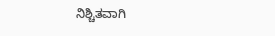ನಿಶ್ಚಿತವಾಗಿ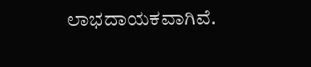ಲಾಭದಾಯಕವಾಗಿವೆ.